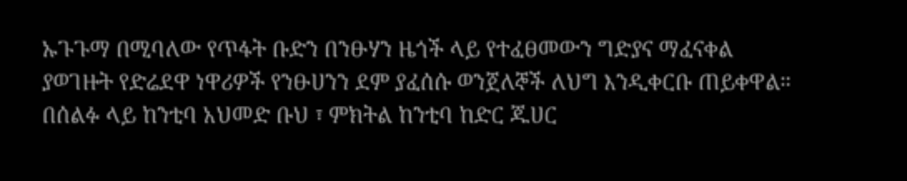ኡጉጉማ በሚባለው የጥፋት ቡድን በንፁሃን ዜጎች ላይ የተፈፀመውን ግድያና ማፈናቀል ያወገዙት የድሬደዋ ነዋሪዎች የንፁሀንን ደም ያፈሰሱ ወንጀለኞች ለህግ እንዲቀርቡ ጠይቀዋል።
በሰልፉ ላይ ከንቲባ አህመድ ቡህ ፣ ምክትል ከንቲባ ከድር ጁሀር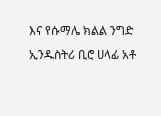እና የሱማሌ ክልል ንግድ ኢንዱስትሪ ቢሮ ሀላፊ አቶ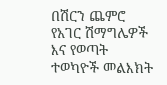በሽርን ጨምሮ የአገር ሽማግሌዎች እና የወጣት ተወካዮች መልእክት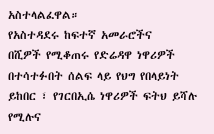አስተላልፈዋል።
የአስተዳደሩ ከፍተኛ አመራሮችና
በሺዎች የሚቆጠሩ የድሬዳዋ ነዋሪዎች በተሳተፉበት ሰልፍ ላይ የህግ የበላይነት ይከበር ፣ የገርበኢሴ ነዋሪዎች ፍትህ ይሻሉ የሚሉና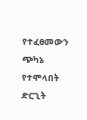የተፈፀመውን ጭካኔ የተሞላበት ድርጊት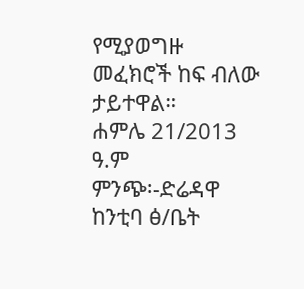የሚያወግዙ መፈክሮች ከፍ ብለው ታይተዋል።
ሐምሌ 21/2013 ዓ.ም
ምንጭ፡-ድሬዳዋ ከንቲባ ፅ/ቤት